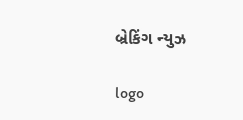બ્રેકિંગ ન્યુઝ

logo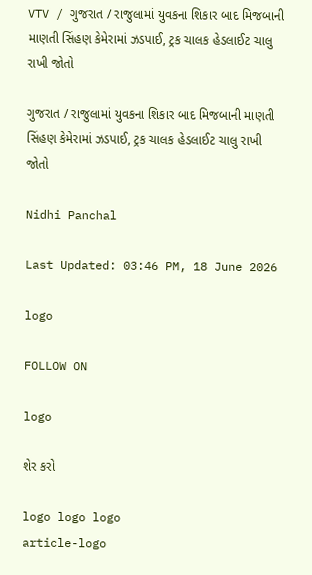VTV / ગુજરાત / રાજુલામાં યુવકના શિકાર બાદ મિજબાની માણતી સિંહણ કેમેરામાં ઝડપાઈ, ટ્રક ચાલક હેડલાઈટ ચાલુ રાખી જોતો

ગુજરાત / રાજુલામાં યુવકના શિકાર બાદ મિજબાની માણતી સિંહણ કેમેરામાં ઝડપાઈ, ટ્રક ચાલક હેડલાઈટ ચાલુ રાખી જોતો

Nidhi Panchal

Last Updated: 03:46 PM, 18 June 2026

logo

FOLLOW ON

logo

શેર કરો

logo logo logo
article-logo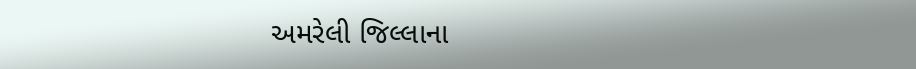અમરેલી જિલ્લાના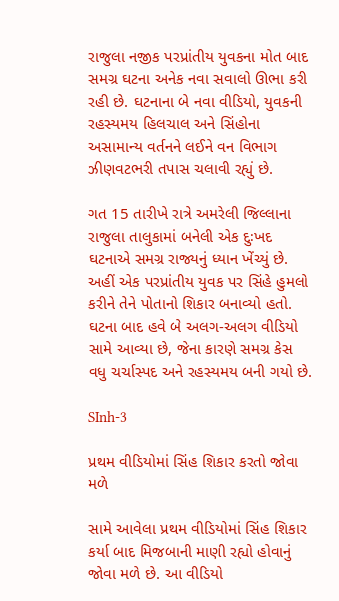રાજુલા નજીક પરપ્રાંતીય યુવકના મોત બાદ સમગ્ર ઘટના અનેક નવા સવાલો ઊભા કરી રહી છે. ઘટનાના બે નવા વીડિયો, યુવકની રહસ્યમય હિલચાલ અને સિંહોના અસામાન્ય વર્તનને લઈને વન વિભાગ ઝીણવટભરી તપાસ ચલાવી રહ્યું છે.

ગત 15 તારીખે રાત્રે અમરેલી જિલ્લાના રાજુલા તાલુકામાં બનેલી એક દુઃખદ ઘટનાએ સમગ્ર રાજ્યનું ધ્યાન ખેંચ્યું છે. અહીં એક પરપ્રાંતીય યુવક પર સિંહે હુમલો કરીને તેને પોતાનો શિકાર બનાવ્યો હતો. ઘટના બાદ હવે બે અલગ-અલગ વીડિયો સામે આવ્યા છે, જેના કારણે સમગ્ર કેસ વધુ ચર્ચાસ્પદ અને રહસ્યમય બની ગયો છે.

SInh-3

પ્રથમ વીડિયોમાં સિંહ શિકાર કરતો જોવા મળે

સામે આવેલા પ્રથમ વીડિયોમાં સિંહ શિકાર કર્યા બાદ મિજબાની માણી રહ્યો હોવાનું જોવા મળે છે. આ વીડિયો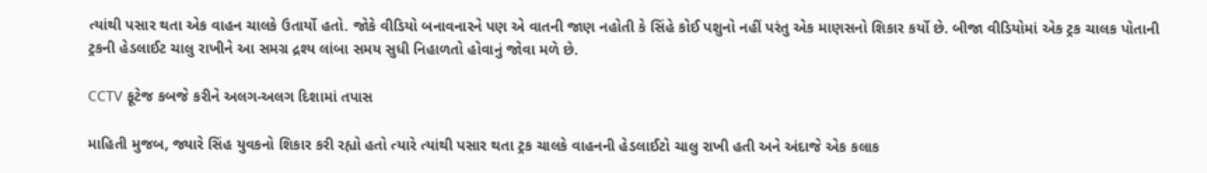ત્યાંથી પસાર થતા એક વાહન ચાલકે ઉતાર્યો હતો. જોકે વીડિયો બનાવનારને પણ એ વાતની જાણ નહોતી કે સિંહે કોઈ પશુનો નહીં પરંતુ એક માણસનો શિકાર કર્યો છે. બીજા વીડિયોમાં એક ટ્રક ચાલક પોતાની ટ્રકની હેડલાઈટ ચાલુ રાખીને આ સમગ્ર દ્રશ્ય લાંબા સમય સુધી નિહાળતો હોવાનું જોવા મળે છે.

CCTV ફૂટેજ કબજે કરીને અલગ-અલગ દિશામાં તપાસ

માહિતી મુજબ, જ્યારે સિંહ યુવકનો શિકાર કરી રહ્યો હતો ત્યારે ત્યાંથી પસાર થતા ટ્રક ચાલકે વાહનની હેડલાઈટો ચાલુ રાખી હતી અને અંદાજે એક કલાક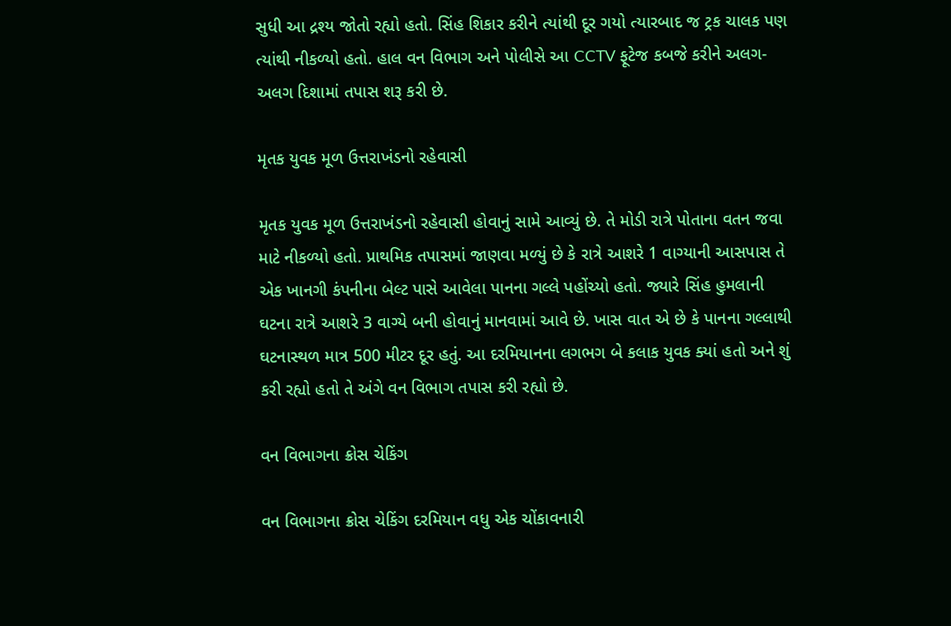સુધી આ દ્રશ્ય જોતો રહ્યો હતો. સિંહ શિકાર કરીને ત્યાંથી દૂર ગયો ત્યારબાદ જ ટ્રક ચાલક પણ ત્યાંથી નીકળ્યો હતો. હાલ વન વિભાગ અને પોલીસે આ CCTV ફૂટેજ કબજે કરીને અલગ-અલગ દિશામાં તપાસ શરૂ કરી છે.

મૃતક યુવક મૂળ ઉત્તરાખંડનો રહેવાસી

મૃતક યુવક મૂળ ઉત્તરાખંડનો રહેવાસી હોવાનું સામે આવ્યું છે. તે મોડી રાત્રે પોતાના વતન જવા માટે નીકળ્યો હતો. પ્રાથમિક તપાસમાં જાણવા મળ્યું છે કે રાત્રે આશરે 1 વાગ્યાની આસપાસ તે એક ખાનગી કંપનીના બેલ્ટ પાસે આવેલા પાનના ગલ્લે પહોંચ્યો હતો. જ્યારે સિંહ હુમલાની ઘટના રાત્રે આશરે 3 વાગ્યે બની હોવાનું માનવામાં આવે છે. ખાસ વાત એ છે કે પાનના ગલ્લાથી ઘટનાસ્થળ માત્ર 500 મીટર દૂર હતું. આ દરમિયાનના લગભગ બે કલાક યુવક ક્યાં હતો અને શું કરી રહ્યો હતો તે અંગે વન વિભાગ તપાસ કરી રહ્યો છે.

વન વિભાગના ક્રોસ ચેકિંગ

વન વિભાગના ક્રોસ ચેકિંગ દરમિયાન વધુ એક ચોંકાવનારી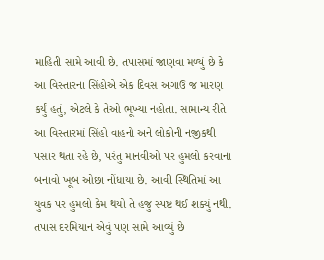માહિતી સામે આવી છે. તપાસમાં જાણવા મળ્યું છે કે આ વિસ્તારના સિંહોએ એક દિવસ અગાઉ જ મારણ કર્યું હતું, એટલે કે તેઓ ભૂખ્યા નહોતા. સામાન્ય રીતે આ વિસ્તારમાં સિંહો વાહનો અને લોકોની નજીકથી પસાર થતા રહે છે, પરંતુ માનવીઓ પર હુમલો કરવાના બનાવો ખૂબ ઓછા નોંધાયા છે. આવી સ્થિતિમાં આ યુવક પર હુમલો કેમ થયો તે હજુ સ્પષ્ટ થઈ શક્યું નથી. તપાસ દરમિયાન એવું પણ સામે આવ્યું છે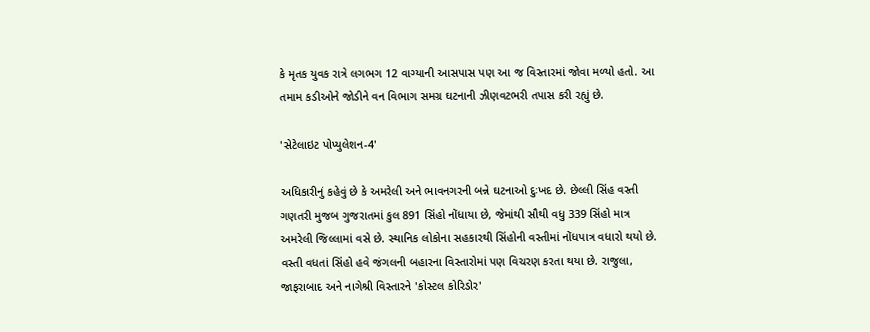કે મૃતક યુવક રાત્રે લગભગ 12 વાગ્યાની આસપાસ પણ આ જ વિસ્તારમાં જોવા મળ્યો હતો. આ તમામ કડીઓને જોડીને વન વિભાગ સમગ્ર ઘટનાની ઝીણવટભરી તપાસ કરી રહ્યું છે.

'સેટેલાઇટ પોપ્યુલેશન-4'

અધિકારીનું કહેવું છે કે અમરેલી અને ભાવનગરની બન્ને ઘટનાઓ દુઃખદ છે. છેલ્લી સિંહ વસ્તી ગણતરી મુજબ ગુજરાતમાં કુલ 891 સિંહો નોંધાયા છે, જેમાંથી સૌથી વધુ 339 સિંહો માત્ર અમરેલી જિલ્લામાં વસે છે. સ્થાનિક લોકોના સહકારથી સિંહોની વસ્તીમાં નોંધપાત્ર વધારો થયો છે. વસ્તી વધતાં સિંહો હવે જંગલની બહારના વિસ્તારોમાં પણ વિચરણ કરતા થયા છે. રાજુલા, જાફરાબાદ અને નાગેશ્રી વિસ્તારને 'કોસ્ટલ કોરિડોર'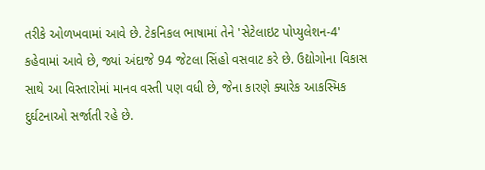તરીકે ઓળખવામાં આવે છે. ટેકનિકલ ભાષામાં તેને 'સેટેલાઇટ પોપ્યુલેશન-4' કહેવામાં આવે છે, જ્યાં અંદાજે 94 જેટલા સિંહો વસવાટ કરે છે. ઉદ્યોગોના વિકાસ સાથે આ વિસ્તારોમાં માનવ વસ્તી પણ વધી છે, જેના કારણે ક્યારેક આકસ્મિક દુર્ઘટનાઓ સર્જાતી રહે છે.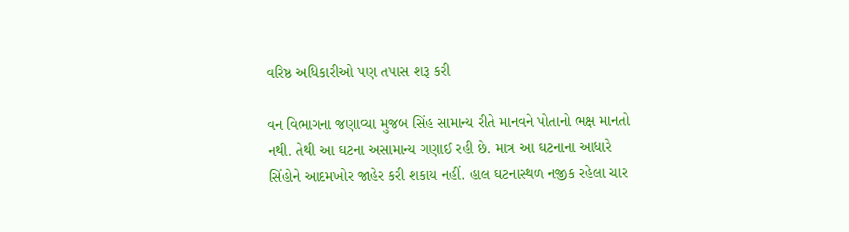વરિષ્ઠ અધિકારીઓ પણ તપાસ શરૂ કરી

વન વિભાગના જણાવ્યા મુજબ સિંહ સામાન્ય રીતે માનવને પોતાનો ભક્ષ માનતો નથી. તેથી આ ઘટના અસામાન્ય ગણાઈ રહી છે. માત્ર આ ઘટનાના આધારે સિંહોને આદમખોર જાહેર કરી શકાય નહીં. હાલ ઘટનાસ્થળ નજીક રહેલા ચાર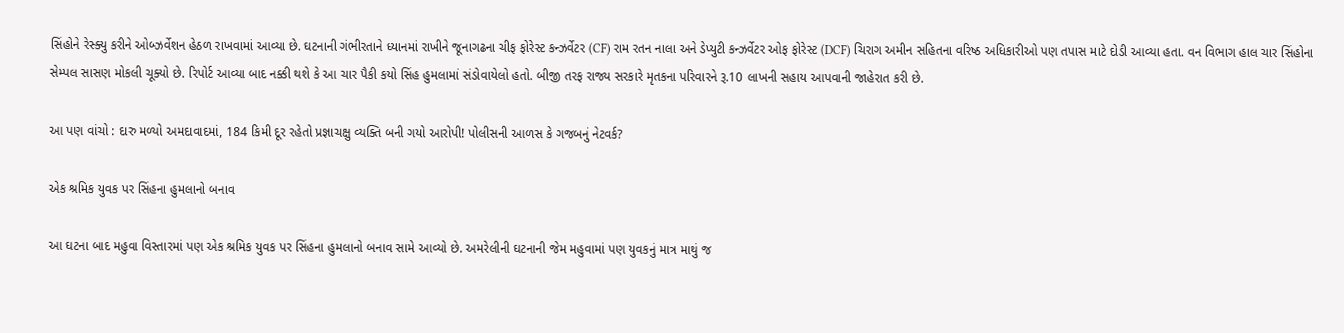સિંહોને રેસ્ક્યુ કરીને ઓબ્ઝર્વેશન હેઠળ રાખવામાં આવ્યા છે. ઘટનાની ગંભીરતાને ધ્યાનમાં રાખીને જૂનાગઢના ચીફ ફોરેસ્ટ કન્ઝર્વેટર (CF) રામ રતન નાલા અને ડેપ્યુટી કન્ઝર્વેટર ઓફ ફોરેસ્ટ (DCF) ચિરાગ અમીન સહિતના વરિષ્ઠ અધિકારીઓ પણ તપાસ માટે દોડી આવ્યા હતા. વન વિભાગ હાલ ચાર સિંહોના સેમ્પલ સાસણ મોકલી ચૂક્યો છે. રિપોર્ટ આવ્યા બાદ નક્કી થશે કે આ ચાર પૈકી કયો સિંહ હુમલામાં સંડોવાયેલો હતો. બીજી તરફ રાજ્ય સરકારે મૃતકના પરિવારને રૂ.10 લાખની સહાય આપવાની જાહેરાત કરી છે.

આ પણ વાંચો : દારુ મળ્યો અમદાવાદમાં, 184 કિમી દૂર રહેતો પ્રજ્ઞાચક્ષુ વ્યક્તિ બની ગયો આરોપી! પોલીસની આળસ કે ગજબનું નેટવર્ક?

એક શ્રમિક યુવક પર સિંહના હુમલાનો બનાવ

આ ઘટના બાદ મહુવા વિસ્તારમાં પણ એક શ્રમિક યુવક પર સિંહના હુમલાનો બનાવ સામે આવ્યો છે. અમરેલીની ઘટનાની જેમ મહુવામાં પણ યુવકનું માત્ર માથું જ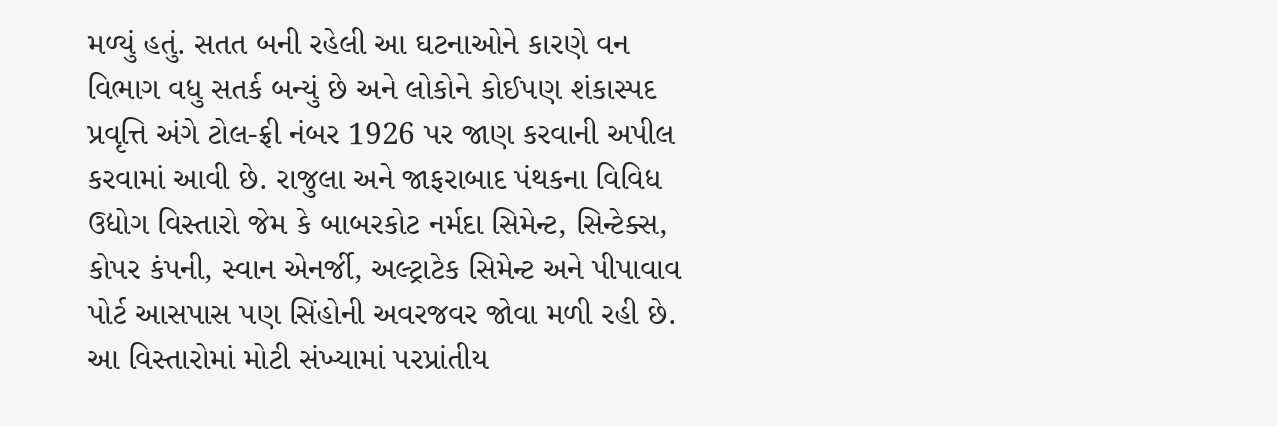મળ્યું હતું. સતત બની રહેલી આ ઘટનાઓને કારણે વન વિભાગ વધુ સતર્ક બન્યું છે અને લોકોને કોઈપણ શંકાસ્પદ પ્રવૃત્તિ અંગે ટોલ-ફ્રી નંબર 1926 પર જાણ કરવાની અપીલ કરવામાં આવી છે. રાજુલા અને જાફરાબાદ પંથકના વિવિધ ઉદ્યોગ વિસ્તારો જેમ કે બાબરકોટ નર્મદા સિમેન્ટ, સિન્ટેક્સ, કોપર કંપની, સ્વાન એનર્જી, અલ્ટ્રાટેક સિમેન્ટ અને પીપાવાવ પોર્ટ આસપાસ પણ સિંહોની અવરજવર જોવા મળી રહી છે. આ વિસ્તારોમાં મોટી સંખ્યામાં પરપ્રાંતીય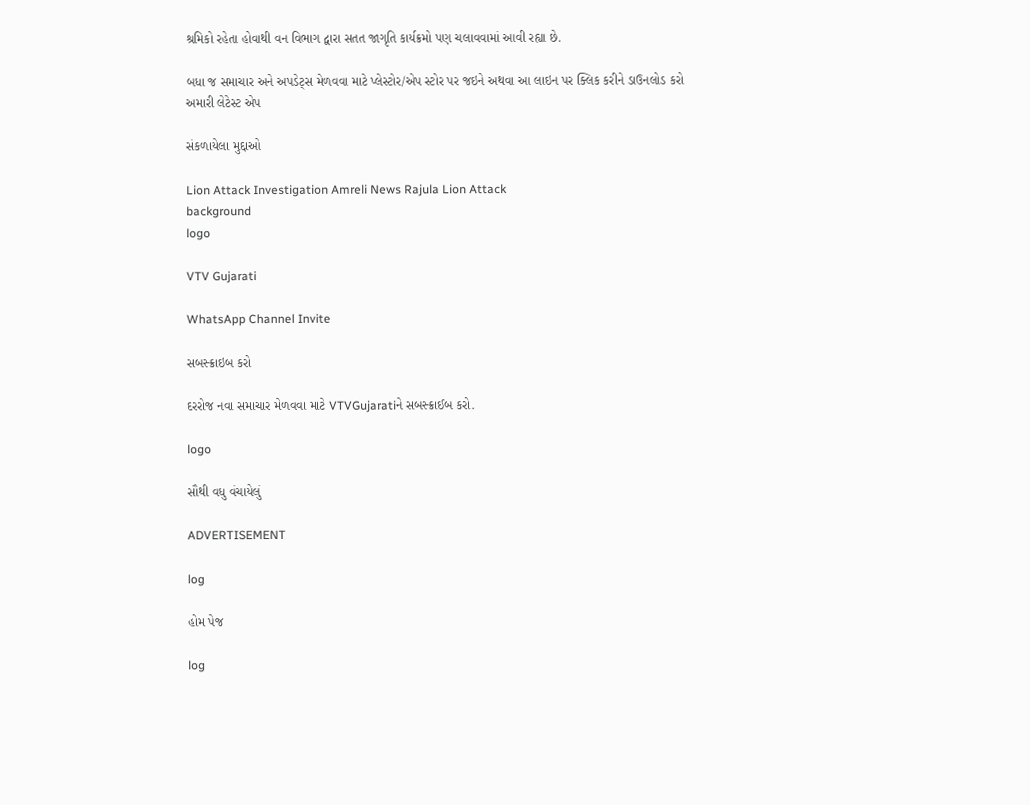શ્રમિકો રહેતા હોવાથી વન વિભાગ દ્વારા સતત જાગૃતિ કાર્યક્રમો પણ ચલાવવામાં આવી રહ્યા છે.

બધા જ સમાચાર અને અપડેટ્સ મેળવવા માટે પ્લેસ્ટોર/એપ સ્ટોર પર જઇને અથવા આ લાઇન પર ક્લિક કરીને ડાઉનલોડ કરો અમારી લેટેસ્ટ એપ

સંકળાયેલા મુદ્દાઓ

Lion Attack Investigation Amreli News Rajula Lion Attack
background
logo

VTV Gujarati

WhatsApp Channel Invite

સબસ્ક્રાઇબ કરો

દરરોજ નવા સમાચાર મેળવવા માટે VTVGujaratiને સબસ્ક્રાઈબ કરો.

logo

સૌથી વધુ વંચાયેલું

ADVERTISEMENT

log

હોમ પેજ

log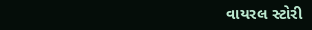વાયરલ સ્ટોરી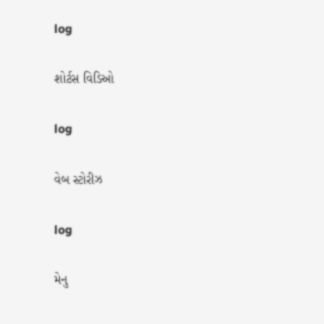log

શોર્ટસ વિડિઓ

log

વેબ સ્ટોરીઝ

log

મેનુ